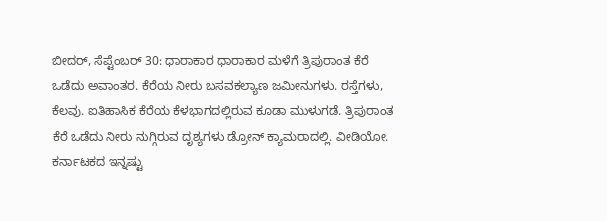ಬೀದರ್, ಸೆಪ್ಟೆಂಬರ್ 30: ಧಾರಾಕಾರ ಧಾರಾಕಾರ ಮಳೆಗೆ ತ್ರಿಪುರಾಂತ ಕೆರೆ ಒಡೆದು ಅವಾಂತರ. ಕೆರೆಯ ನೀರು ಬಸವಕಲ್ಯಾಣ ಜಮೀನುಗಳು. ರಸ್ತೆಗಳು, ಕೆಲವು. ಐತಿಹಾಸಿಕ ಕೆರೆಯ ಕೆಳಭಾಗದಲ್ಲಿರುವ ಕೂಡಾ ಮುಳುಗಡೆ. ತ್ರಿಪುರಾಂತ ಕೆರೆ ಒಡೆದು ನೀರು ನುಗ್ಗಿರುವ ದೃಶ್ಯಗಳು ಡ್ರೋನ್ ಕ್ಯಾಮರಾದಲ್ಲಿ. ವೀಡಿಯೋ.
ಕರ್ನಾಟಕದ ಇನ್ನಷ್ಟು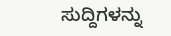ಸುದ್ದಿಗಳನ್ನು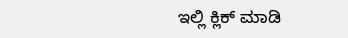ಇಲ್ಲಿ ಕ್ಲಿಕ್ ಮಾಡಿ